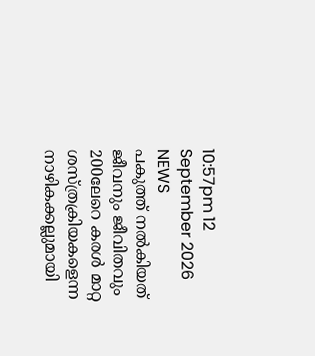10:57pm 12 September 2026
NEWS
പകുത്ത് നല്‍കിയത് ജീവനും ജീവിതവും 200ലേറെ കരള്‍ മാറ്റ ശസ്ത്രക്രിയകളെന്ന നാഴികക്കല്ലുമായി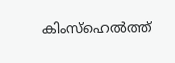കിംസ്ഹെല്‍ത്ത്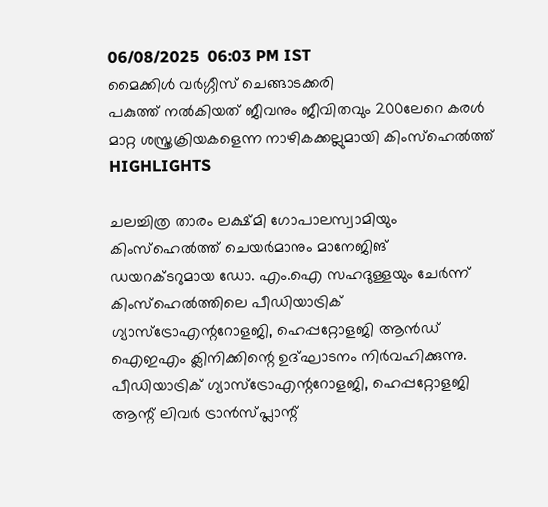06/08/2025  06:03 PM IST
മൈക്കിൾ വർഗ്ഗീസ് ചെങ്ങാടക്കരി
പകുത്ത് നല്‍കിയത് ജീവനും ജീവിതവും 200ലേറെ കരള്‍ മാറ്റ ശസ്ത്രക്രിയകളെന്ന നാഴികക്കല്ലുമായി കിംസ്ഹെല്‍ത്ത്
HIGHLIGHTS

ചലച്ചിത്ര താരം ലക്ഷ്മി ഗോപാലസ്വാമിയും കിംസ്ഹെൽത്ത് ചെയർമാനും മാനേജിങ് ഡയറക്ടറുമായ ഡോ. എം.ഐ സഹദുള്ളയും ചേർന്ന് കിംസ്ഹെൽത്തിലെ പീഡിയാട്രിക് ഗ്യാസ്ട്രോഎന്ററോളജി, ഹെപ്പറ്റോളജി ആന്‍ഡ് ഐഇഎം ക്ലിനിക്കിന്റെ ഉദ്ഘാടനം നിർവഹിക്കുന്നു. പീഡിയാട്രിക് ഗ്യാസ്ട്രോഎന്ററോളജി, ഹെപ്പറ്റോളജി ആന്റ് ലിവര്‍ ട്രാന്‍സ്പ്ലാന്റ്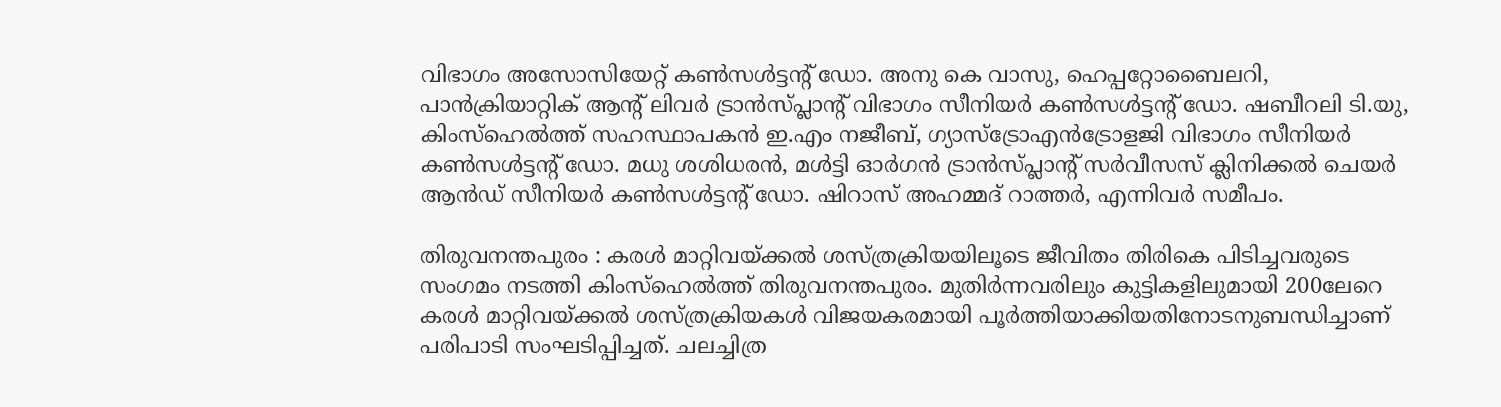വിഭാഗം അസോസിയേറ്റ് കണ്‍സള്‍ട്ടന്റ് ഡോ. അനു കെ വാസു, ഹെപ്പറ്റോബൈലറി, പാന്‍ക്രിയാറ്റിക് ആന്റ് ലിവര്‍ ട്രാന്‍സ്പ്ലാന്റ് വിഭാഗം സീനിയര്‍ കണ്‍സള്‍ട്ടന്റ് ഡോ. ഷബീറലി ടി.യു, കിംസ്ഹെല്‍ത്ത് സഹസ്ഥാപകന്‍ ഇ.എം നജീബ്, ഗ്യാസ്‌ട്രോഎന്‍ട്രോളജി വിഭാഗം സീനിയർ കൺസൾട്ടന്റ് ഡോ. മധു ശശിധരൻ, മള്‍ട്ടി ഓര്‍ഗന്‍ ട്രാന്‍സ്പ്ലാന്റ് സര്‍വീസസ് ക്ലിനിക്കല്‍ ചെയര്‍ ആന്‍ഡ് സീനിയര്‍ കണ്‍സള്‍ട്ടന്റ് ഡോ. ഷിറാസ് അഹമ്മദ് റാത്തര്‍, എന്നിവർ സമീപം.

തിരുവനന്തപുരം : കരള്‍ മാറ്റിവയ്ക്കല്‍ ശസ്ത്രക്രിയയിലൂടെ ജീവിതം തിരികെ പിടിച്ചവരുടെ സംഗമം നടത്തി കിംസ്ഹെല്‍ത്ത് തിരുവനന്തപുരം. മുതിര്‍ന്നവരിലും കുട്ടികളിലുമായി 200ലേറെ കരള്‍ മാറ്റിവയ്ക്കല്‍ ശസ്ത്രക്രിയകള്‍ വിജയകരമായി പൂര്‍ത്തിയാക്കിയതിനോടനുബന്ധിച്ചാണ് പരിപാടി സംഘടിപ്പിച്ചത്. ചലച്ചിത്ര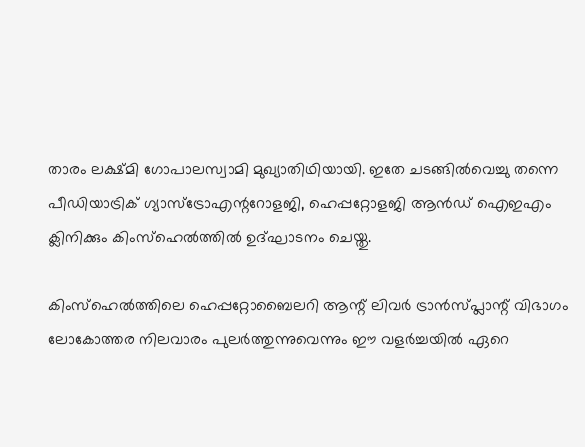താരം ലക്ഷ്മി ഗോപാലസ്വാമി മുഖ്യാതിഥിയായി. ഇതേ ചടങ്ങില്‍വെച്ചു തന്നെ പീഡിയാട്രിക് ഗ്യാസ്ട്രോഎന്ററോളജി, ഹെപ്പറ്റോളജി ആന്‍ഡ് ഐഇഎം ക്ലിനിക്കും കിംസ്ഹെല്‍ത്തില്‍ ഉദ്ഘാടനം ചെയ്തു.

കിംസ്ഹെല്‍ത്തിലെ ഹെപ്പറ്റോബൈലറി ആന്റ് ലിവര്‍ ട്രാന്‍സ്പ്ലാന്റ് വിഭാഗം ലോകോത്തര നിലവാരം പുലര്‍ത്തുന്നുവെന്നും ഈ വളര്‍ച്ചയില്‍ ഏറെ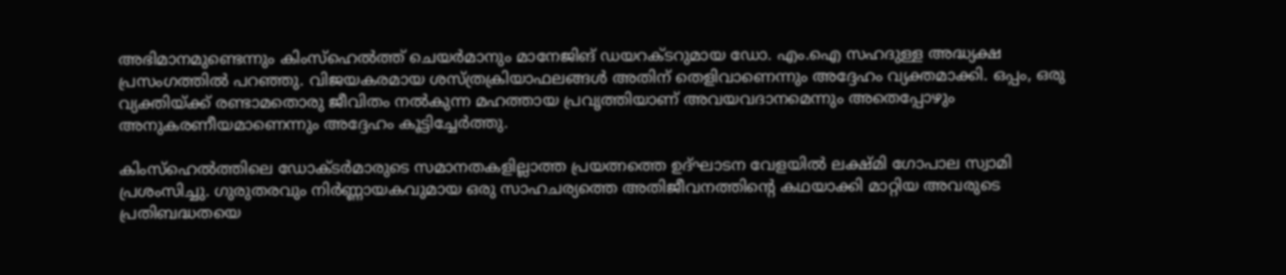അഭിമാനമുണ്ടെന്നും കിംസ്ഹെല്‍ത്ത് ചെയര്‍മാനും മാനേജിങ് ഡയറക്ടറുമായ ഡോ. എം.ഐ സഹദുള്ള അദ്ധ്യക്ഷ പ്രസംഗത്തില്‍ പറഞ്ഞു. വിജയകരമായ ശസ്ത്രക്രിയാഫലങ്ങള്‍ അതിന് തെളിവാണെന്നും അദ്ദേഹം വ്യക്തമാക്കി. ഒപ്പം, ഒരു വ്യക്തിയ്ക്ക് രണ്ടാമതൊരു ജീവിതം നല്‍കുന്ന മഹത്തായ പ്രവൃത്തിയാണ് അവയവദാനമെന്നും അതെപ്പോഴും അനുകരണീയമാണെന്നും അദ്ദേഹം കൂട്ടിച്ചേര്‍ത്തു.

കിംസ്ഹെല്‍ത്തിലെ ഡോക്ടര്‍മാരുടെ സമാനതകളില്ലാത്ത പ്രയത്നത്തെ ഉദ്ഘാടന വേളയില്‍ ലക്ഷ്മി ഗോപാല സ്വാമി പ്രശംസിച്ചു. ഗുരുതരവും നിര്‍ണ്ണായകവുമായ ഒരു സാഹചര്യത്തെ അതിജീവനത്തിന്റെ കഥയാക്കി മാറ്റിയ അവരുടെ പ്രതിബദ്ധതയെ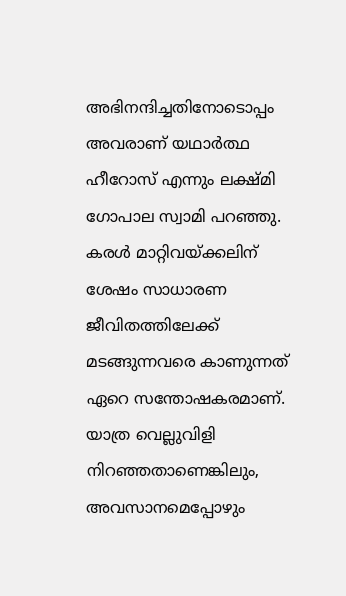അഭിനന്ദിച്ചതിനോടൊപ്പം അവരാണ് യഥാര്‍ത്ഥ ഹീറോസ് എന്നും ലക്ഷ്മി ഗോപാല സ്വാമി പറഞ്ഞു. കരള്‍ മാറ്റിവയ്ക്കലിന് ശേഷം സാധാരണ ജീവിതത്തിലേക്ക് മടങ്ങുന്നവരെ കാണുന്നത് ഏറെ സന്തോഷകരമാണ്. യാത്ര വെല്ലുവിളി നിറഞ്ഞതാണെങ്കിലും, അവസാനമെപ്പോഴും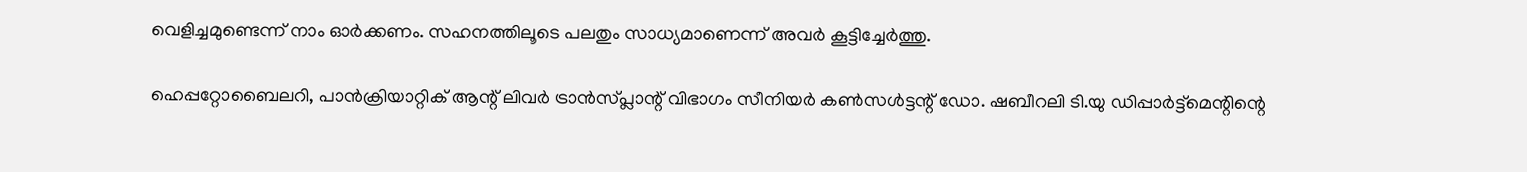വെളിച്ചമുണ്ടെന്ന് നാം ഓര്‍ക്കണം. സഹനത്തിലൂടെ പലതും സാധ്യമാണെന്ന് അവര്‍ കൂട്ടിച്ചേര്‍ത്തു.

ഹെപ്പറ്റോബൈലറി, പാന്‍ക്രിയാറ്റിക് ആന്റ് ലിവര്‍ ട്രാന്‍സ്പ്ലാന്റ് വിഭാഗം സീനിയര്‍ കണ്‍സള്‍ട്ടന്റ് ഡോ. ഷബീറലി ടി.യു ഡിപ്പാര്‍ട്ട്മെന്റിന്റെ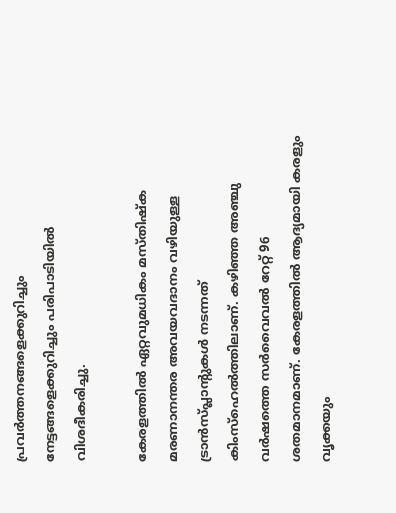പ്രവര്‍ത്തനങ്ങളെക്കുറിച്ചും നേട്ടങ്ങളെക്കുറിച്ചും പരിപാടിയില്‍ വിശദീകരിച്ചു.

കേരളത്തില്‍ ഏറ്റവുമധികം മസ്തിഷ്‌ക മരണാനന്തര അവയവദാനം വഴിയുള്ള ട്രാന്‍സ്പ്ലാന്റുകൾ നടന്നത് കിംസ്‌ഹെല്‍ത്തിലാണ്. കഴിഞ്ഞ അഞ്ചു വര്‍ഷത്തെ സര്‍വൈവല്‍ റേറ്റ് 96 ശതമാനമാണ്. കേരളത്തിൽ ആദ്യമായി കരളും വൃക്കയും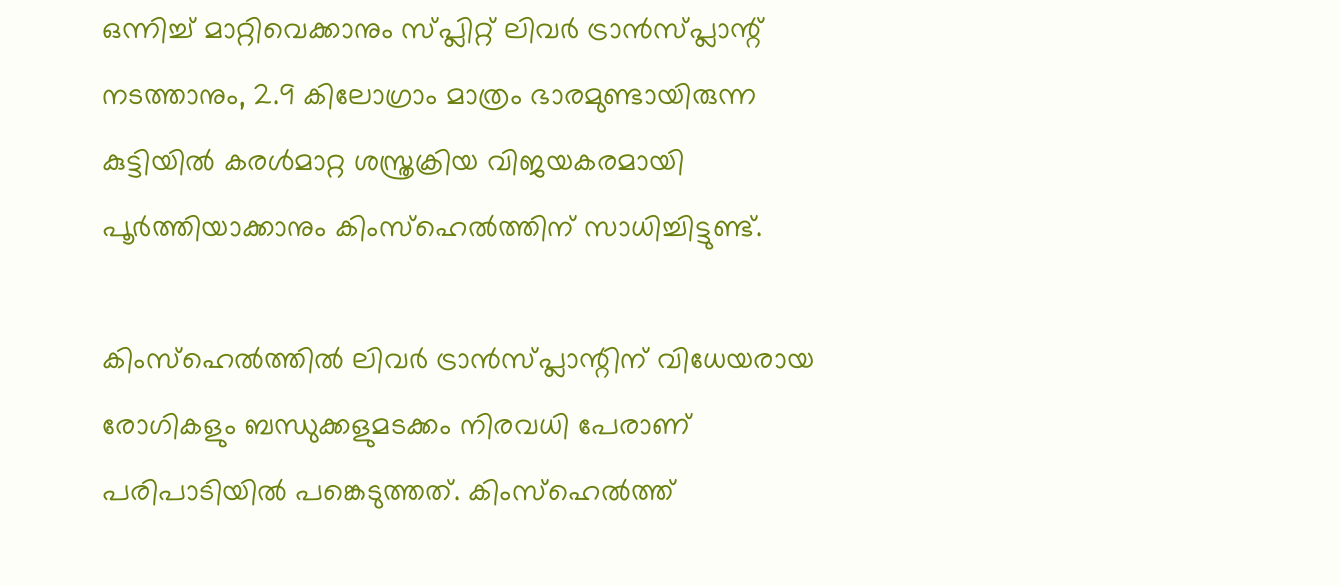ഒന്നിച്ച് മാറ്റിവെക്കാനും സ്പ്ലിറ്റ് ലിവര്‍ ട്രാന്‍സ്പ്ലാന്റ് നടത്താനും, 2.9 കിലോഗ്രാം മാത്രം ഭാരമുണ്ടായിരുന്ന കുട്ടിയില്‍ കരൾമാറ്റ ശസ്ത്രക്രിയ വിജയകരമായി പൂര്‍ത്തിയാക്കാനും കിംസ്ഹെല്‍ത്തിന് സാധിച്ചിട്ടുണ്ട്.

കിംസ്‌ഹെല്‍ത്തില്‍ ലിവര്‍ ട്രാന്‍സ്പ്ലാന്റിന് വിധേയരായ രോഗികളും ബന്ധുക്കളുമടക്കം നിരവധി പേരാണ് പരിപാടിയില്‍ പങ്കെടുത്തത്. കിംസ്ഹെല്‍ത്ത്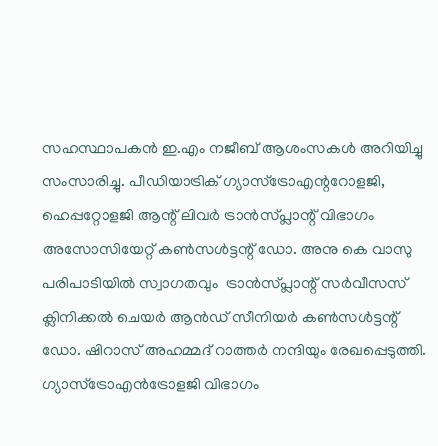സഹസ്ഥാപകന്‍ ഇ.എം നജീബ് ആശംസകള്‍ അറിയിച്ചു സംസാരിച്ചു. പീഡിയാട്രിക് ഗ്യാസ്ട്രോഎന്ററോളജി, ഹെപ്പറ്റോളജി ആന്റ് ലിവര്‍ ട്രാന്‍സ്പ്ലാന്റ് വിഭാഗം അസോസിയേറ്റ് കണ്‍സള്‍ട്ടന്റ് ഡോ. അനു കെ വാസു പരിപാടിയില്‍ സ്വാഗതവും  ട്രാന്‍സ്പ്ലാന്റ് സര്‍വീസസ് ക്ലിനിക്കല്‍ ചെയര്‍ ആന്‍ഡ് സീനിയര്‍ കണ്‍സള്‍ട്ടന്റ് ഡോ. ഷിറാസ് അഹമ്മദ് റാത്തര്‍ നന്ദിയും രേഖപ്പെടുത്തി. ഗ്യാസ്‌ട്രോഎന്‍ട്രോളജി വിഭാഗം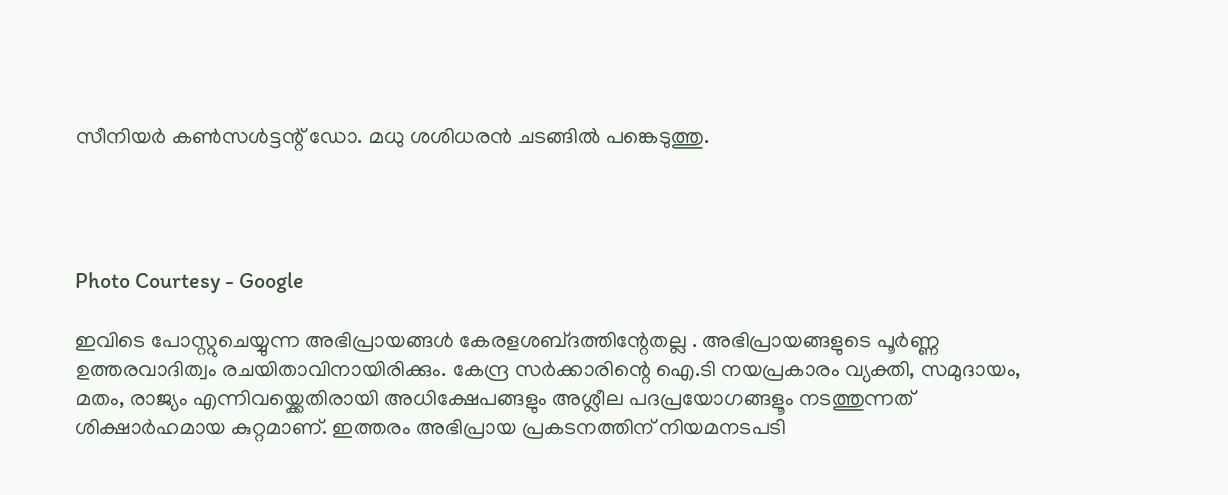സീനിയർ കൺസൾട്ടന്റ് ഡോ. മധു ശശിധരൻ ചടങ്ങിൽ പങ്കെടുത്തു.




Photo Courtesy - Google

ഇവിടെ പോസ്റ്റുചെയ്യുന്ന അഭിപ്രായങ്ങള്‍ കേരളശബ്‌ദത്തിന്റേതല്ല . അഭിപ്രായങ്ങളുടെ പൂര്‍ണ്ണ ഉത്തരവാദിത്വം രചയിതാവിനായിരിക്കും. കേന്ദ്ര സർക്കാരിന്റെ ഐ.ടി നയപ്രകാരം വ്യക്തി, സമുദായം, മതം, രാജ്യം എന്നിവയ്ക്കെതിരായി അധിക്ഷേപങ്ങളും അശ്ലീല പദപ്രയോഗങ്ങളൂം നടത്തുന്നത് ശിക്ഷാര്‍ഹമായ കുറ്റമാണ്. ഇത്തരം അഭിപ്രായ പ്രകടനത്തിന് നിയമനടപടി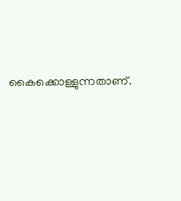കൈക്കൊള്ളുന്നതാണ്.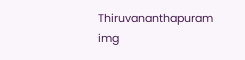Thiruvananthapuram
img